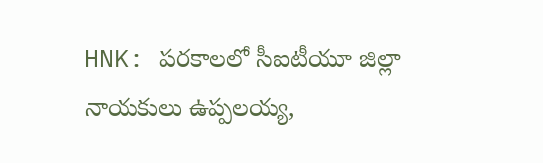HNK: పరకాలలో సీఐటీయూ జిల్లా నాయకులు ఉప్పలయ్య,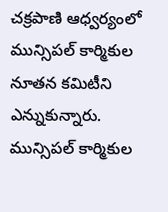చక్రపాణి ఆధ్వర్యంలో మున్సిపల్ కార్మికుల నూతన కమిటీని ఎన్నుకున్నారు. మున్సిపల్ కార్మికుల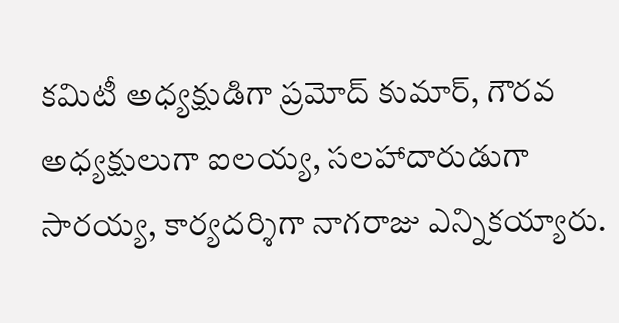కమిటీ అధ్యక్షుడిగా ప్రమోద్ కుమార్, గౌరవ అధ్యక్షులుగా ఐలయ్య, సలహాదారుడుగా సారయ్య, కార్యదర్శిగా నాగరాజు ఎన్నికయ్యారు.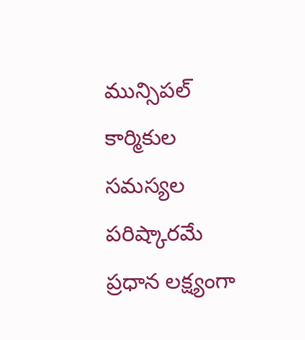మున్సిపల్ కార్మికుల సమస్యల పరిష్కారమే ప్రధాన లక్ష్యంగా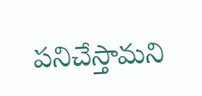పనిచేస్తామని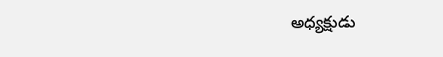అధ్యక్షుడు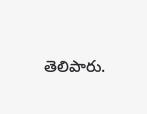తెలిపారు.